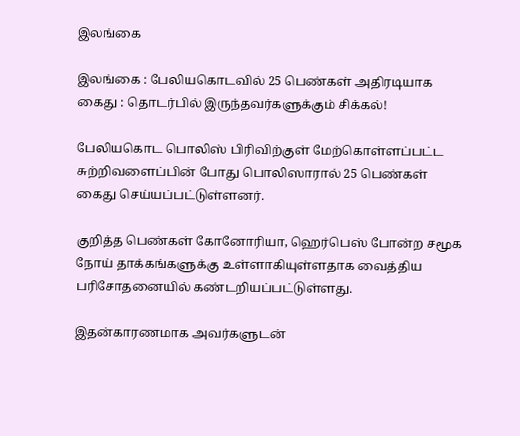இலங்கை

இலங்கை : பேலியகொடவில் 25 பெண்கள் அதிரடியாக கைது : தொடர்பில் இருந்தவர்களுக்கும் சிக்கல்!

பேலியகொட பொலிஸ் பிரிவிற்குள் மேற்கொள்ளப்பட்ட சுற்றிவளைப்பின் போது பொலிஸாரால் 25 பெண்கள் கைது செய்யப்பட்டுள்ளனர்.

குறித்த பெண்கள் கோனோரியா, ஹெர்பெஸ் போன்ற சமூக நோய் தாக்கங்களுக்கு உள்ளாகியுள்ளதாக வைத்திய பரிசோதனையில் கண்டறியப்பட்டுள்ளது.

இதன்காரணமாக அவர்களுடன்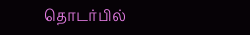தொடர்பில்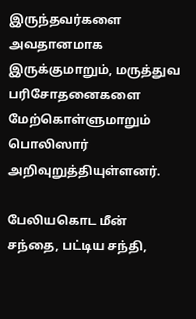இருந்தவர்களை அவதானமாக இருக்குமாறும், மருத்துவ பரிசோதனைகளை மேற்கொள்ளுமாறும் பொலிஸார் அறிவுறுத்தியுள்ளனர்.

பேலியகொட மீன் சந்தை, பட்டிய சந்தி,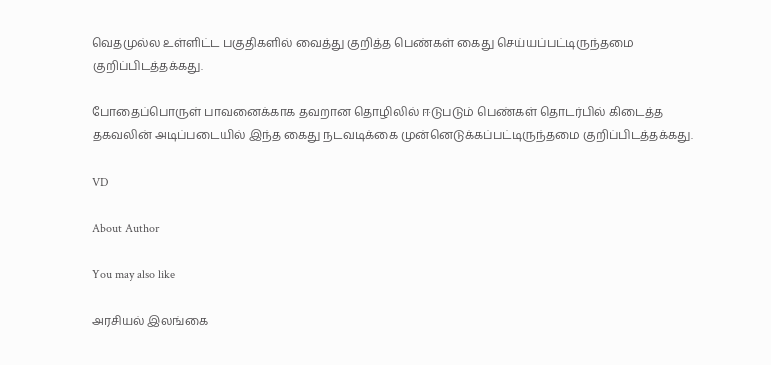வெதமுல்ல உள்ளிட்ட பகுதிகளில் வைத்து குறித்த பெண்கள் கைது செய்யப்பட்டிருந்தமை குறிப்பிடத்தக்கது.

போதைப்பொருள் பாவனைக்காக தவறான தொழிலில் ஈடுபடும் பெண்கள் தொடர்பில் கிடைத்த தகவலின் அடிப்படையில் இந்த கைது நடவடிக்கை முன்னெடுக்கப்பட்டிருந்தமை குறிப்பிடத்தக்கது.

VD

About Author

You may also like

அரசியல் இலங்கை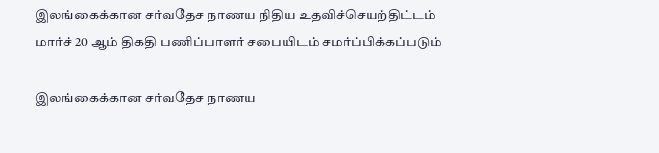இலங்கைக்கான சர்வதேச நாணய நிதிய உதவிச்செயற்திட்டம் மார்ச் 20 ஆம் திகதி பணிப்பாளர் சபையிடம் சமர்ப்பிக்கப்படும்

இலங்கைக்கான சர்வதேச நாணய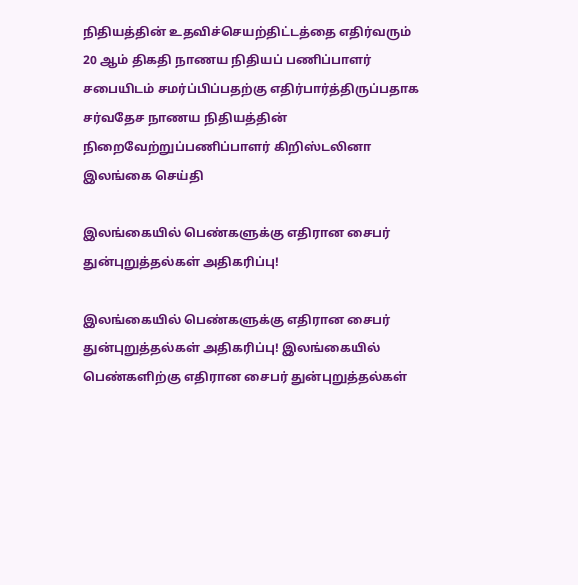நிதியத்தின் உதவிச்செயற்திட்டத்தை எதிர்வரும் 20 ஆம் திகதி நாணய நிதியப் பணிப்பாளர் சபையிடம் சமர்ப்பிப்பதற்கு எதிர்பார்த்திருப்பதாக சர்வதேச நாணய நிதியத்தின் நிறைவேற்றுப்பணிப்பாளர் கிறிஸ்டலினா
இலங்கை செய்தி

இலங்கையில் பெண்களுக்கு எதிரான சைபர் துன்புறுத்தல்கள் அதிகரிப்பு!

இலங்கையில் பெண்களுக்கு எதிரான சைபர் துன்புறுத்தல்கள் அதிகரிப்பு! இலங்கையில் பெண்களிற்கு எதிரான சைபர் துன்புறுத்தல்கள்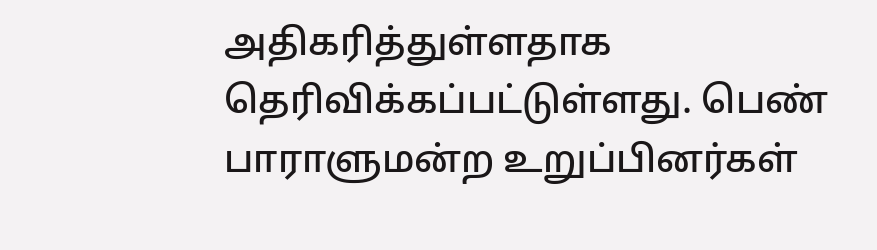அதிகரித்துள்ளதாக தெரிவிக்கப்பட்டுள்ளது. பெண் பாராளுமன்ற உறுப்பினர்கள்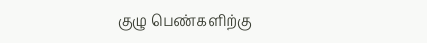குழு பெண்களிற்கு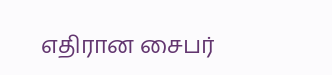எதிரான சைபர்